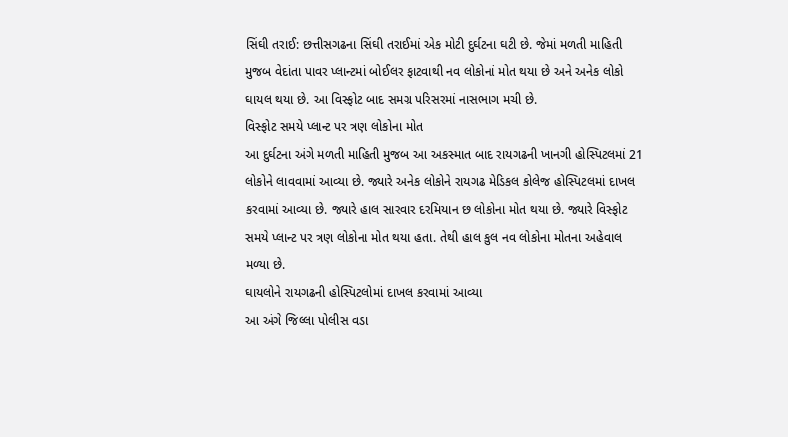સિંઘી તરાઈ: છત્તીસગઢના સિંઘી તરાઈમાં એક મોટી દુર્ઘટના ઘટી છે. જેમાં મળતી માહિતી મુજબ વેદાંતા પાવર પ્લાન્ટમાં બોઈલર ફાટવાથી નવ લોકોનાં મોત થયા છે અને અનેક લોકો ઘાયલ થયા છે. આ વિસ્ફોટ બાદ સમગ્ર પરિસરમાં નાસભાગ મચી છે.
વિસ્ફોટ સમયે પ્લાન્ટ પર ત્રણ લોકોના મોત
આ દુર્ઘટના અંગે મળતી માહિતી મુજબ આ અકસ્માત બાદ રાયગઢની ખાનગી હોસ્પિટલમાં 21 લોકોને લાવવામાં આવ્યા છે. જ્યારે અનેક લોકોને રાયગઢ મેડિકલ કોલેજ હોસ્પિટલમાં દાખલ કરવામાં આવ્યા છે. જ્યારે હાલ સારવાર દરમિયાન છ લોકોના મોત થયા છે. જ્યારે વિસ્ફોટ સમયે પ્લાન્ટ પર ત્રણ લોકોના મોત થયા હતા. તેથી હાલ કુલ નવ લોકોના મોતના અહેવાલ મળ્યા છે.
ઘાયલોને રાયગઢની હોસ્પિટલોમાં દાખલ કરવામાં આવ્યા
આ અંગે જિલ્લા પોલીસ વડા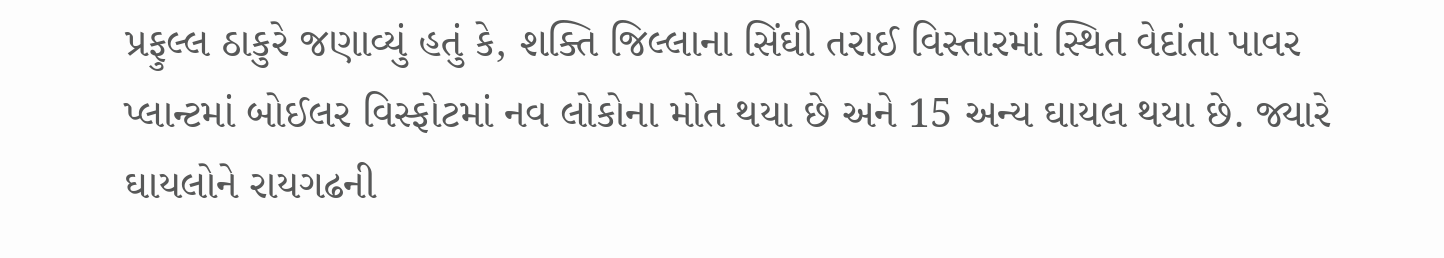પ્રફુલ્લ ઠાકુરે જણાવ્યું હતું કે, શક્તિ જિલ્લાના સિંઘી તરાઈ વિસ્તારમાં સ્થિત વેદાંતા પાવર પ્લાન્ટમાં બોઈલર વિસ્ફોટમાં નવ લોકોના મોત થયા છે અને 15 અન્ય ઘાયલ થયા છે. જ્યારે ઘાયલોને રાયગઢની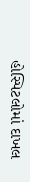હોસ્પિટલોમાં દાખલ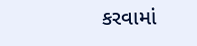કરવામાં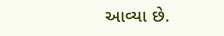આવ્યા છે.